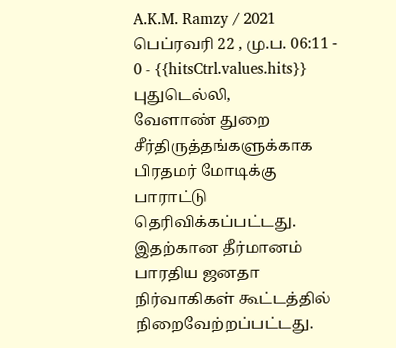A.K.M. Ramzy / 2021 பெப்ரவரி 22 , மு.ப. 06:11 - 0 - {{hitsCtrl.values.hits}}
புதுடெல்லி,
வேளாண் துறை சீர்திருத்தங்களுக்காக பிரதமர் மோடிக்கு பாராட்டு தெரிவிக்கப்பட்டது. இதற்கான தீர்மானம் பாரதிய ஜனதா நிர்வாகிகள் கூட்டத்தில் நிறைவேற்றப்பட்டது.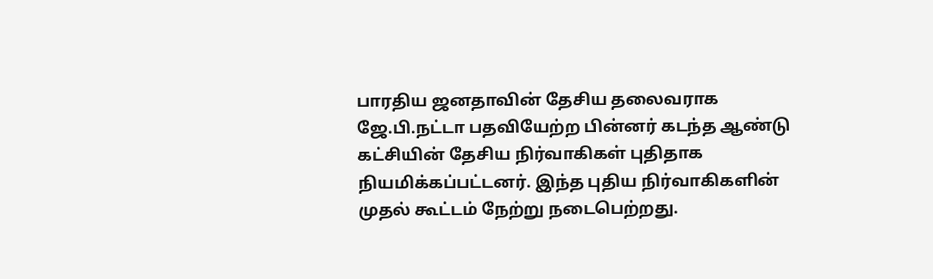பாரதிய ஜனதாவின் தேசிய தலைவராக ஜே.பி.நட்டா பதவியேற்ற பின்னர் கடந்த ஆண்டு கட்சியின் தேசிய நிர்வாகிகள் புதிதாக நியமிக்கப்பட்டனர். இந்த புதிய நிர்வாகிகளின் முதல் கூட்டம் நேற்று நடைபெற்றது.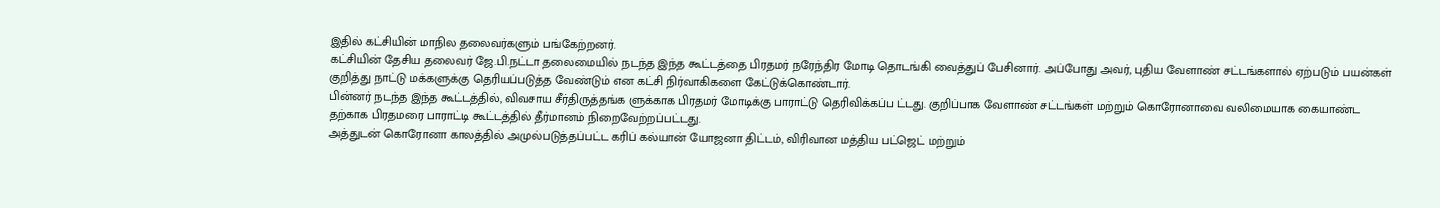இதில் கட்சியின் மாநில தலைவர்களும் பங்கேற்றனர்.
கட்சியின் தேசிய தலைவர் ஜே.பி.நட்டா தலைமையில் நடந்த இந்த கூட்டத்தை பிரதமர் நரேந்திர மோடி தொடங்கி வைத்துப் பேசினார். அப்போது அவர், புதிய வேளாண் சட்டங்களால் ஏற்படும் பயன்கள் குறித்து நாட்டு மக்களுக்கு தெரியப்படுத்த வேண்டும் என கட்சி நிர்வாகிகளை கேட்டுக்கொண்டார்.
பின்னர் நடந்த இந்த கூட்டத்தில், விவசாய சீர்திருத்தங்க ளுக்காக பிரதமர் மோடிக்கு பாராட்டு தெரிவிக்கப்ப ட்டது. குறிப்பாக வேளாண் சட்டங்கள் மற்றும் கொரோனாவை வலிமையாக கையாண்ட தற்காக பிரதமரை பாராட்டி கூட்டத்தில் தீர்மானம் நிறைவேற்றப்பட்டது.
அத்துடன் கொரோனா காலத்தில் அமுல்படுத்தப்பட்ட கரிப் கல்யான் யோஜனா திட்டம், விரிவான மத்திய பட்ஜெட் மற்றும்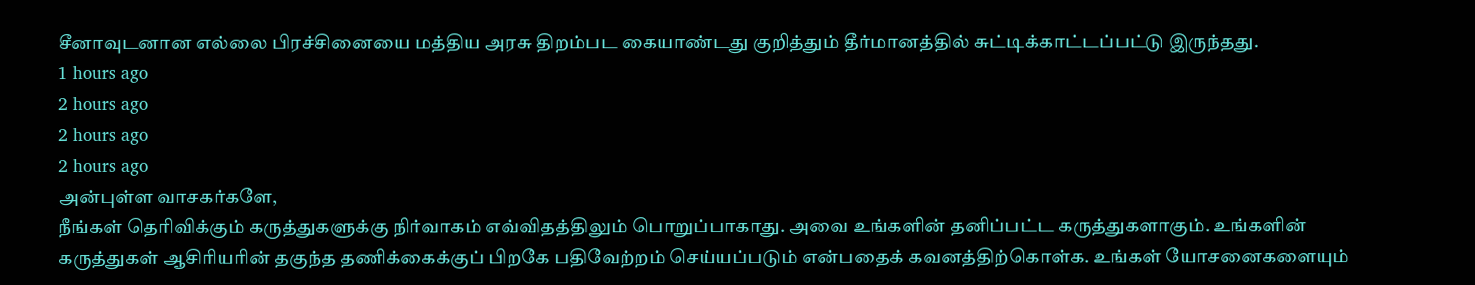சீனாவுடனான எல்லை பிரச்சினையை மத்திய அரசு திறம்பட கையாண்டது குறித்தும் தீர்மானத்தில் சுட்டிக்காட்டப்பட்டு இருந்தது.
1 hours ago
2 hours ago
2 hours ago
2 hours ago
அன்புள்ள வாசகர்களே,
நீங்கள் தெரிவிக்கும் கருத்துகளுக்கு நிர்வாகம் எவ்விதத்திலும் பொறுப்பாகாது. அவை உங்களின் தனிப்பட்ட கருத்துகளாகும். உங்களின் கருத்துகள் ஆசிரியரின் தகுந்த தணிக்கைக்குப் பிறகே பதிவேற்றம் செய்யப்படும் என்பதைக் கவனத்திற்கொள்க. உங்கள் யோசனைகளையும்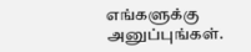எங்களுக்கு அனுப்புங்கள்.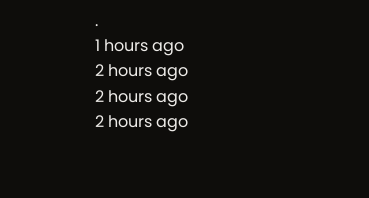.
1 hours ago
2 hours ago
2 hours ago
2 hours ago